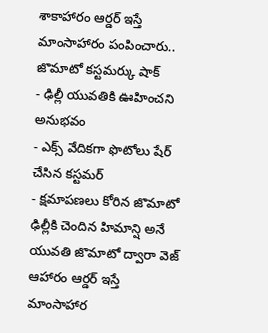శాకాహారం ఆర్డర్ ఇస్తే మాంసాహారం పంపించారు.. జొమాటో కస్టమర్కు షాక్
- ఢిల్లీ యువతికి ఊహించని అనుభవం
- ఎక్స్ వేదికగా ఫొటోలు షేర్ చేసిన కస్టమర్
- క్షమాపణలు కోరిన జొమాటో
ఢిల్లీకి చెందిన హిమాన్షి అనే యువతి జొమాటో ద్వారా వెజ్ ఆహారం ఆర్డర్ ఇస్తే మాంసాహార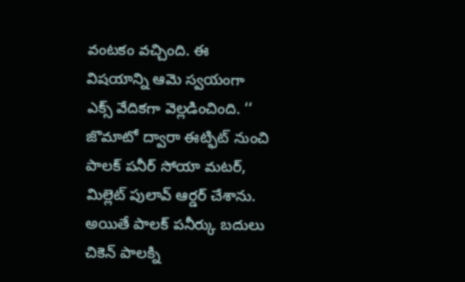వంటకం వచ్చింది. ఈ విషయాన్ని ఆమె స్వయంగా ఎక్స్ వేదికగా వెల్లడించింది. ‘‘ జొమాటో ద్వారా ఈట్ఫిట్ నుంచి పాలక్ పనీర్ సోయా మటర్, మిల్లెట్ పులావ్ ఆర్డర్ చేశాను. అయితే పాలక్ పనీర్కు బదులు చికెన్ పాలక్ని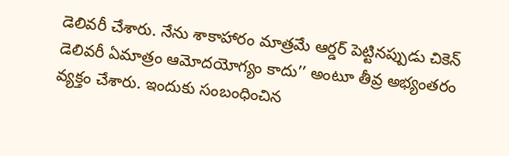డెలివరీ చేశారు. నేను శాకాహారం మాత్రమే ఆర్డర్ పెట్టినప్పుడు చికెన్ డెలివరీ ఏమాత్రం ఆమోదయోగ్యం కాదు’’ అంటూ తీవ్ర అభ్యంతరం వ్యక్తం చేశారు. ఇందుకు సంబంధించిన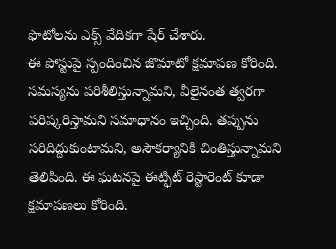ఫొటోలను ఎక్స్ వేదికగా షేర్ చేశారు.
ఈ పోస్టుపై స్పందించిన జొమాటో క్షమాపణ కోరింది. సమస్యను పరిశీలిస్తున్నామని, వీలైనంత త్వరగా పరిష్కరిస్తామని సమాధానం ఇచ్చింది. తప్పును సరిదిద్దుకుంటామని, అసౌకర్యానికి చింతిస్తున్నామని తెలిపింది. ఈ ఘటనపై ఈట్ఫిట్ రెస్టారెంట్ కూడా క్షమాపణలు కోరింది.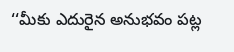‘‘మీకు ఎదురైన అనుభవం పట్ల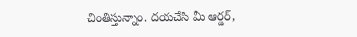చింతిస్తున్నాం. దయచేసి మీ ఆర్డర్,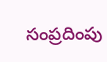సంప్రదింపు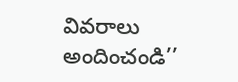వివరాలు అందించండి’’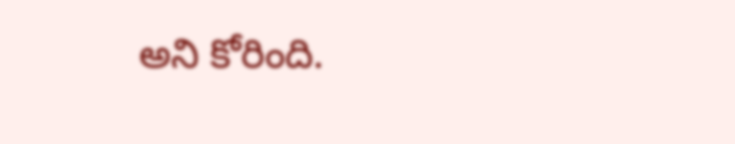అని కోరింది.